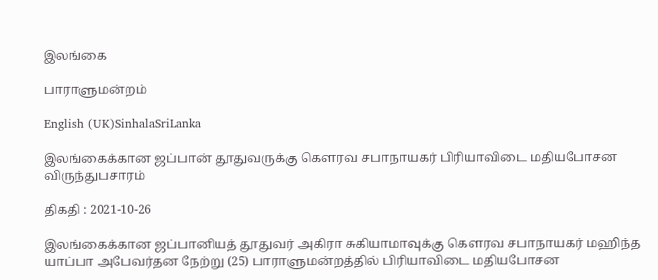இலங்கை

பாராளுமன்றம்

English (UK)SinhalaSriLanka

இலங்கைக்கான ஜப்பான் தூதுவருக்கு கௌரவ சபாநாயகர் பிரியாவிடை மதியபோசன விருந்துபசாரம்

திகதி : 2021-10-26

இலங்கைக்கான ஜப்பானியத் தூதுவர் அகிரா சுகியாமாவுக்கு கௌரவ சபாநாயகர் மஹிந்த யாப்பா அபேவர்தன நேற்று (25) பாராளுமன்றத்தில் பிரியாவிடை மதியபோசன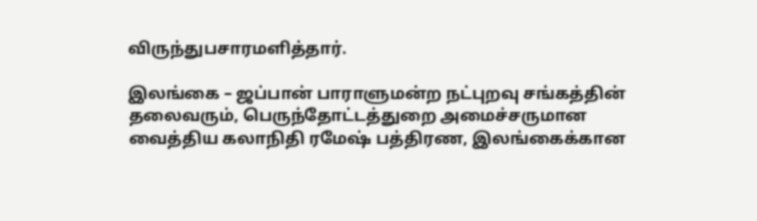விருந்துபசாரமளித்தார்.

இலங்கை – ஜப்பான் பாராளுமன்ற நட்புறவு சங்கத்தின் தலைவரும், பெருந்தோட்டத்துறை அமைச்சருமான வைத்திய கலாநிதி ரமேஷ் பத்திரண, இலங்கைக்கான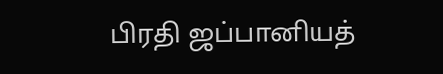பிரதி ஜப்பானியத்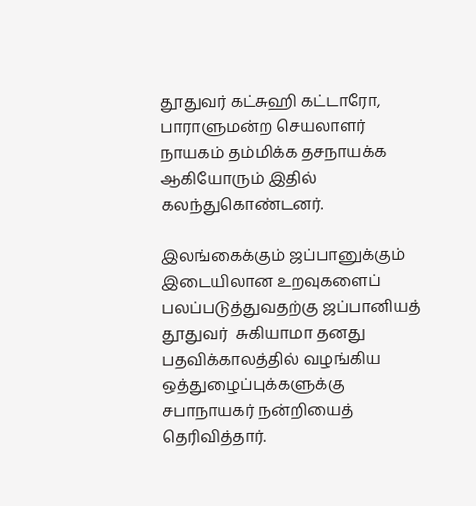தூதுவர் கட்சுஹி கட்டாரோ, பாராளுமன்ற செயலாளர் நாயகம் தம்மிக்க தசநாயக்க ஆகியோரும் இதில் கலந்துகொண்டனர்.

இலங்கைக்கும் ஜப்பானுக்கும் இடையிலான உறவுகளைப் பலப்படுத்துவதற்கு ஜப்பானியத் தூதுவர்  சுகியாமா தனது பதவிக்காலத்தில் வழங்கிய ஒத்துழைப்புக்களுக்கு சபாநாயகர் நன்றியைத் தெரிவித்தார்.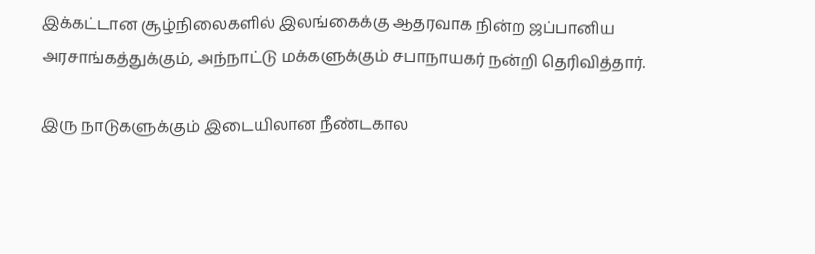இக்கட்டான சூழ்நிலைகளில் இலங்கைக்கு ஆதரவாக நின்ற ஜப்பானிய அரசாங்கத்துக்கும், அந்நாட்டு மக்களுக்கும் சபாநாயகர் நன்றி தெரிவித்தார்.

இரு நாடுகளுக்கும் இடையிலான நீண்டகால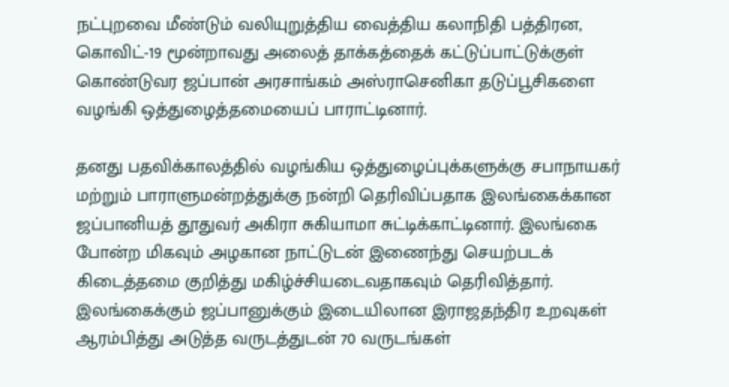நட்புறவை மீண்டும் வலியுறுத்திய வைத்திய கலாநிதி பத்திரன, கொவிட்-19 மூன்றாவது அலைத் தாக்கத்தைக் கட்டுப்பாட்டுக்குள் கொண்டுவர ஜப்பான் அரசாங்கம் அஸ்ராசெனிகா தடுப்பூசிகளை வழங்கி ஒத்துழைத்தமையைப் பாராட்டினார்.

தனது பதவிக்காலத்தில் வழங்கிய ஒத்துழைப்புக்களுக்கு சபாநாயகர் மற்றும் பாராளுமன்றத்துக்கு நன்றி தெரிவிப்பதாக இலங்கைக்கான ஜப்பானியத் தூதுவர் அகிரா சுகியாமா சுட்டிக்காட்டினார். இலங்கை போன்ற மிகவும் அழகான நாட்டுடன் இணைந்து செயற்படக் கிடைத்தமை குறித்து மகிழ்ச்சியடைவதாகவும் தெரிவித்தார். இலங்கைக்கும் ஜப்பானுக்கும் இடையிலான இராஜதந்திர உறவுகள் ஆரம்பித்து அடுத்த வருடத்துடன் 70 வருடங்கள்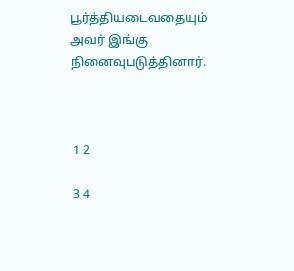பூர்த்தியடைவதையும் அவர் இங்கு நினைவுபடுத்தினார்.



 1 2

 3 4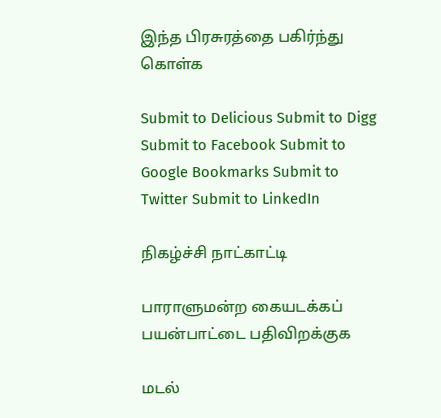இந்த பிரசுரத்தை பகிர்ந்து கொள்க

Submit to Delicious Submit to Digg Submit to Facebook Submit to Google Bookmarks Submit to Twitter Submit to LinkedIn

நிகழ்ச்சி நாட்காட்டி

பாராளுமன்ற கையடக்கப் பயன்பாட்டை பதிவிறக்குக

மடல்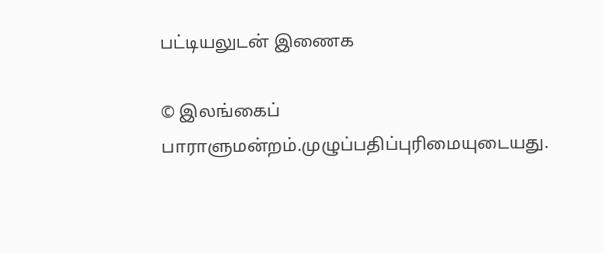பட்டியலுடன் இணைக

© இலங்கைப் பாராளுமன்றம்.முழுப்பதிப்புரிமையுடையது.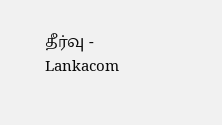தீர்வு - Lankacom